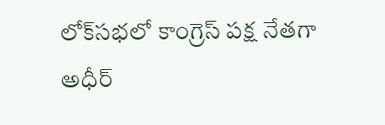లోక్‌సభలో కాంగ్రెస్ పక్ష నేతగా అధీర్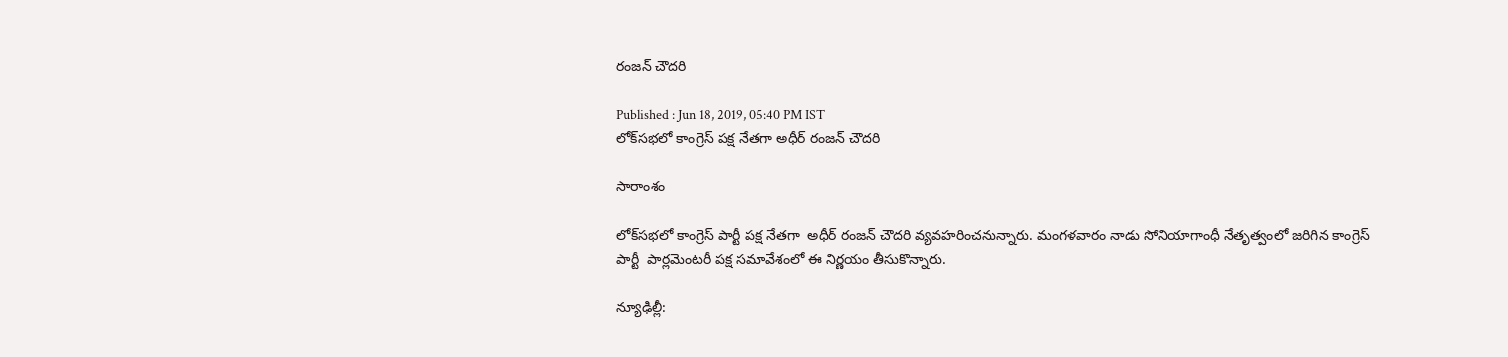రంజన్ చౌదరి

Published : Jun 18, 2019, 05:40 PM IST
లోక్‌సభలో కాంగ్రెస్ పక్ష నేతగా అధీర్ రంజన్ చౌదరి

సారాంశం

లోక్‌సభలో కాంగ్రెస్ పార్టీ పక్ష నేతగా  అధీర్ రంజన్ చౌదరి వ్యవహరించనున్నారు. మంగళవారం నాడు సోనియాగాంధీ నేతృత్వంలో జరిగిన కాంగ్రెస్ పార్టీ  పార్లమెంటరీ పక్ష సమావేశంలో ఈ నిర్ణయం తీసుకొన్నారు.

న్యూఢిల్లీ: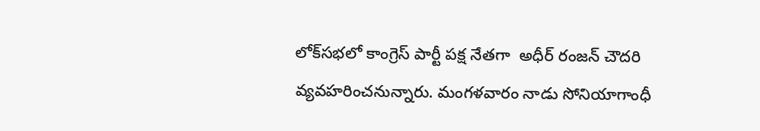లోక్‌సభలో కాంగ్రెస్ పార్టీ పక్ష నేతగా  అధీర్ రంజన్ చౌదరి వ్యవహరించనున్నారు. మంగళవారం నాడు సోనియాగాంధీ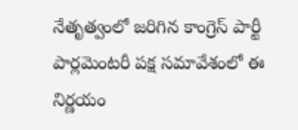నేతృత్వంలో జరిగిన కాంగ్రెస్ పార్టీ  పార్లమెంటరీ పక్ష సమావేశంలో ఈ నిర్ణయం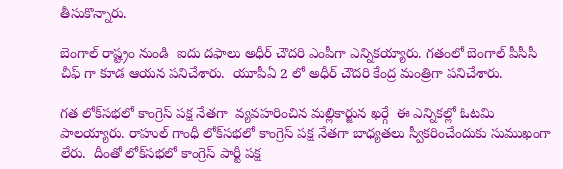తీసుకొన్నారు.

బెంగాల్ రాష్ట్రం నుండి  ఐదు దఫాలు అధీర్ చౌదరి ఎంపీగా ఎన్నికయ్యారు. గతంలో బెంగాల్ పీసీసీ చీఫ్ గా కూడ ఆయన పనిచేశారు.  యూపీఏ 2 లో అధీర్ చౌదరి కేంద్ర మంత్రిగా పనిచేశారు.

గత లోక్‌సభలో కాంగ్రెస్ పక్ష నేతగా  వ్యవహరించిన మల్లికార్జున ఖర్గే  ఈ ఎన్నికల్లో ఓటమి పాలయ్యారు. రాహుల్ గాంధీ లోక్‌సభలో కాంగ్రెస్ పక్ష నేతగా బాధ్యతలు స్వీకరించేందుకు సుముఖంగా లేరు.  దీంతో లోక్‌సభలో కాంగ్రెస్ పార్టీ పక్ష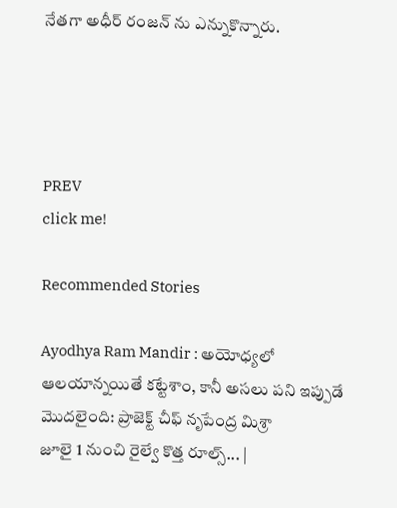నేతగా అధీర్ రంజన్ ను ఎన్నుకొన్నారు.




PREV
click me!

Recommended Stories

Ayodhya Ram Mandir : అయోధ్యలో ఆలయాన్నయితే కట్టేశాం, కానీ అసలు పని ఇప్పుడే మొదలైంది: ప్రాజెక్ట్ చీఫ్ నృపేంద్ర మిశ్రా
జూలై 1 నుంచి రైల్వే కొత్త రూల్స్... |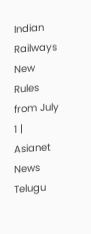Indian Railways New Rules from July 1 | Asianet News Telugu